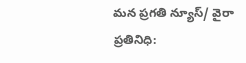మన ప్రగతి న్యూస్/ వైరా ప్రతినిధి: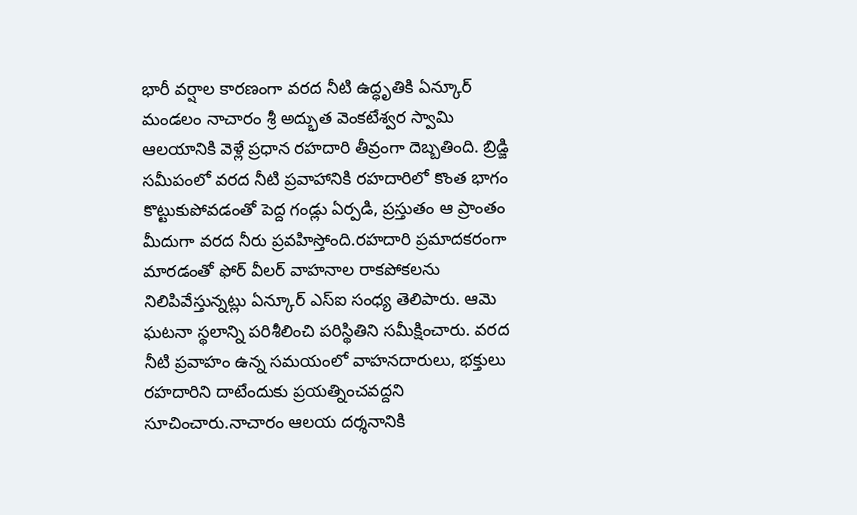భారీ వర్షాల కారణంగా వరద నీటి ఉద్ధృతికి ఏన్కూర్ మండలం నాచారం శ్రీ అద్భుత వెంకటేశ్వర స్వామి ఆలయానికి వెళ్లే ప్రధాన రహదారి తీవ్రంగా దెబ్బతింది. బ్రిడ్జి సమీపంలో వరద నీటి ప్రవాహానికి రహదారిలో కొంత భాగం కొట్టుకుపోవడంతో పెద్ద గండ్లు ఏర్పడి, ప్రస్తుతం ఆ ప్రాంతం మీదుగా వరద నీరు ప్రవహిస్తోంది.రహదారి ప్రమాదకరంగా మారడంతో ఫోర్ వీలర్ వాహనాల రాకపోకలను నిలిపివేస్తున్నట్లు ఏన్కూర్ ఎస్ఐ సంధ్య తెలిపారు. ఆమె ఘటనా స్థలాన్ని పరిశీలించి పరిస్థితిని సమీక్షించారు. వరద నీటి ప్రవాహం ఉన్న సమయంలో వాహనదారులు, భక్తులు రహదారిని దాటేందుకు ప్రయత్నించవద్దని సూచించారు.నాచారం ఆలయ దర్శనానికి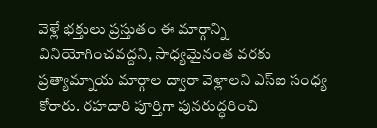వెళ్లే భక్తులు ప్రస్తుతం ఈ మార్గాన్ని వినియోగించవద్దని, సాధ్యమైనంత వరకు ప్రత్యామ్నాయ మార్గాల ద్వారా వెళ్లాలని ఎస్ఐ సంధ్య కోరారు. రహదారి పూర్తిగా పునరుద్ధరించి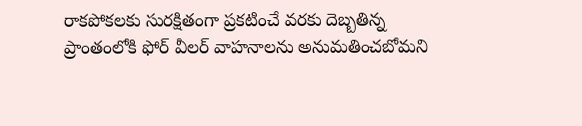రాకపోకలకు సురక్షితంగా ప్రకటించే వరకు దెబ్బతిన్న ప్రాంతంలోకి ఫోర్ వీలర్ వాహనాలను అనుమతించబోమని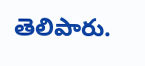తెలిపారు.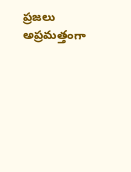ప్రజలు అప్రమత్తంగా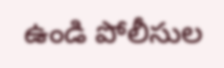ఉండి పోలీసుల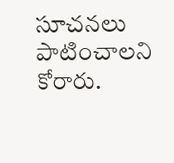సూచనలు పాటించాలని కోరారు.